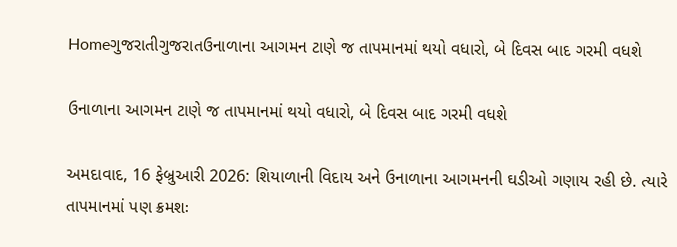Homeગુજરાતીગુજરાતઉનાળાના આગમન ટાણે જ તાપમાનમાં થયો વધારો, બે દિવસ બાદ ગરમી વધશે

ઉનાળાના આગમન ટાણે જ તાપમાનમાં થયો વધારો, બે દિવસ બાદ ગરમી વધશે

અમદાવાદ, 16 ફેબ્રુઆરી 2026: શિયાળાની વિદાય અને ઉનાળાના આગમનની ઘડીઓ ગણાય રહી છે. ત્યારે તાપમાનમાં પણ ક્રમશઃ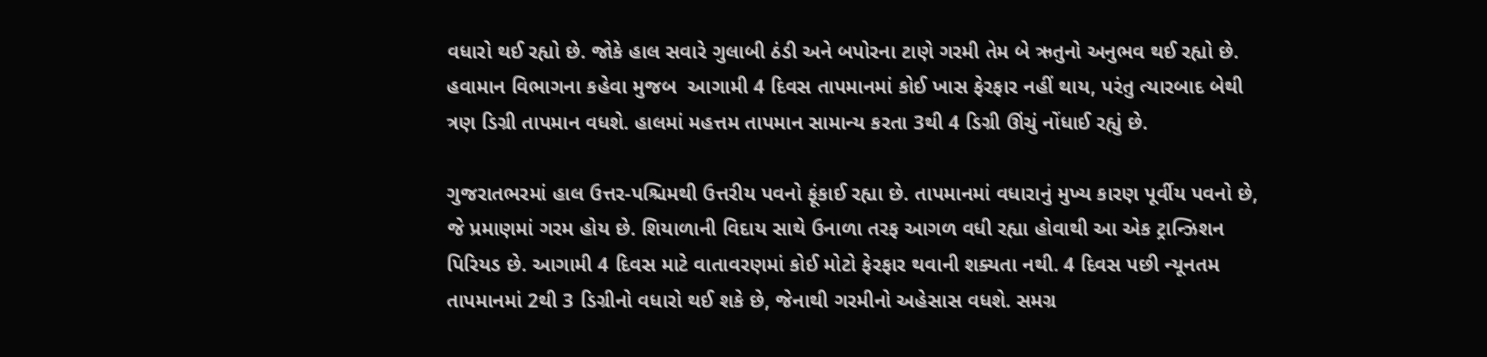વધારો થઈ રહ્યો છે. જોકે હાલ સવારે ગુલાબી ઠંડી અને બપોરના ટાણે ગરમી તેમ બે ઋતુનો અનુભવ થઈ રહ્યો છે. હવામાન વિભાગના કહેવા મુજબ  આગામી 4 દિવસ તાપમાનમાં કોઈ ખાસ ફેરફાર નહીં થાય, પરંતુ ત્યારબાદ બેથી ત્રણ ડિગ્રી તાપમાન વધશે. હાલમાં મહત્તમ તાપમાન સામાન્ય કરતા 3થી 4 ડિગ્રી ઊંચું નોંધાઈ રહ્યું છે.

ગુજરાતભરમાં હાલ ઉત્તર-પશ્ચિમથી ઉત્તરીય પવનો ફૂંકાઈ રહ્યા છે. તાપમાનમાં વધારાનું મુખ્ય કારણ પૂર્વીય પવનો છે, જે પ્રમાણમાં ગરમ હોય છે. શિયાળાની વિદાય સાથે ઉનાળા તરફ આગળ વધી રહ્યા હોવાથી આ એક ટ્રાન્ઝિશન પિરિયડ છે. આગામી 4 દિવસ માટે વાતાવરણમાં કોઈ મોટો ફેરફાર થવાની શક્યતા નથી. 4 દિવસ પછી ન્યૂનતમ તાપમાનમાં 2થી 3 ડિગ્રીનો વધારો થઈ શકે છે, જેનાથી ગરમીનો અહેસાસ વધશે. સમગ્ર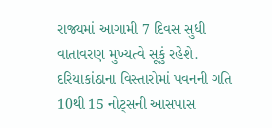રાજ્યમાં આગામી 7 દિવસ સુધી વાતાવરણ મુખ્યત્વે સૂકું રહેશે. દરિયાકાંઠાના વિસ્તારોમાં પવનની ગતિ 10થી 15 નોટ્સની આસપાસ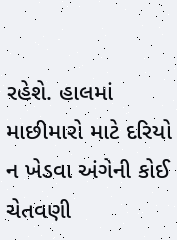રહેશે. હાલમાં માછીમારો માટે દરિયો ન ખેડવા અંગેની કોઈ ચેતવણી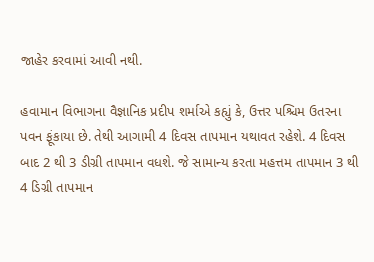જાહેર કરવામાં આવી નથી.

હવામાન વિભાગના વૈજ્ઞાનિક પ્રદીપ શર્માએ કહ્યું કે, ઉત્તર પશ્ચિમ ઉતરના પવન ફૂંકાયા છે. તેથી આગામી 4 દિવસ તાપમાન યથાવત રહેશે. 4 દિવસ બાદ 2 થી 3 ડીગ્રી તાપમાન વધશે. જે સામાન્ય કરતા મહત્તમ તાપમાન 3 થી 4 ડિગ્રી તાપમાન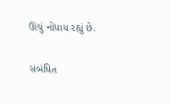ઊંચું નોંધાય રહ્યું છે.

સંબંધિત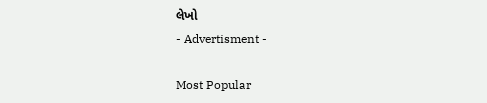લેખો
- Advertisment -

Most Popular